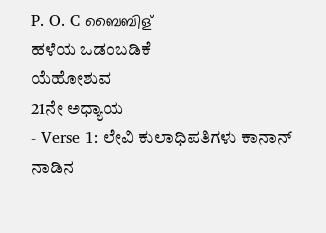P. O. C ബൈബിള്
ಹಳೆಯ ಒಡಂಬಡಿಕೆ
ಯೆಹೋಶುವ
21ನೇ ಅಧ್ಯಾಯ
- Verse 1: ಲೇವಿ ಕುಲಾಧಿಪತಿಗಳು ಕಾನಾನ್ ನಾಡಿನ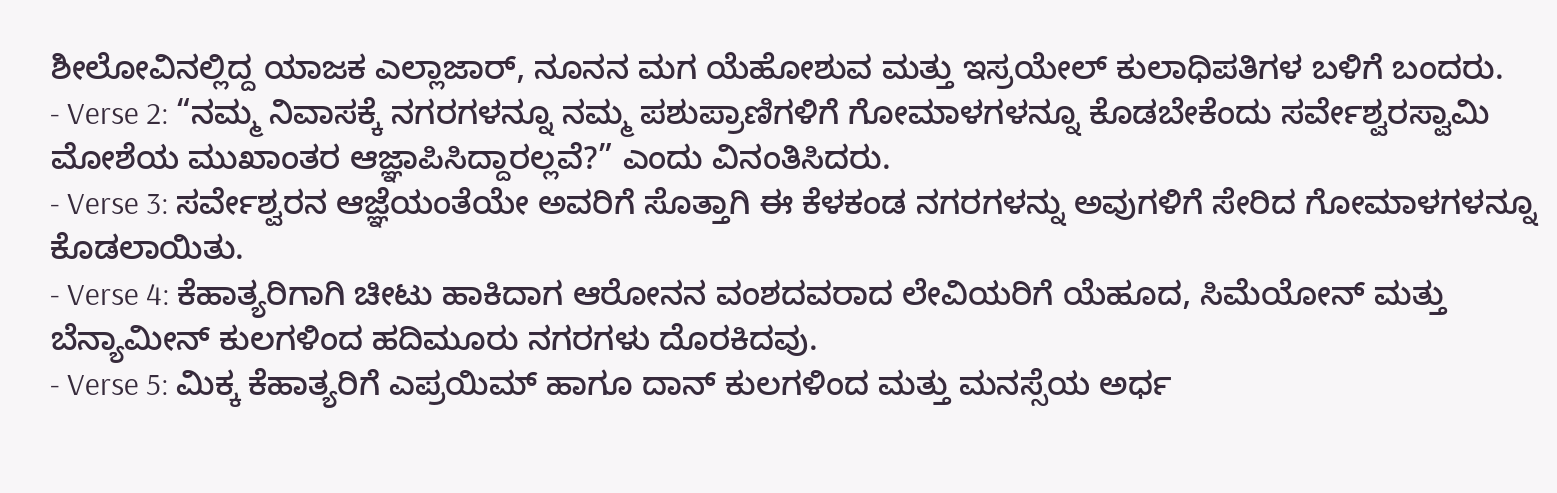ಶೀಲೋವಿನಲ್ಲಿದ್ದ ಯಾಜಕ ಎಲ್ಲಾಜಾರ್, ನೂನನ ಮಗ ಯೆಹೋಶುವ ಮತ್ತು ಇಸ್ರಯೇಲ್ ಕುಲಾಧಿಪತಿಗಳ ಬಳಿಗೆ ಬಂದರು.
- Verse 2: “ನಮ್ಮ ನಿವಾಸಕ್ಕೆ ನಗರಗಳನ್ನೂ ನಮ್ಮ ಪಶುಪ್ರಾಣಿಗಳಿಗೆ ಗೋಮಾಳಗಳನ್ನೂ ಕೊಡಬೇಕೆಂದು ಸರ್ವೇಶ್ವರಸ್ವಾಮಿ ಮೋಶೆಯ ಮುಖಾಂತರ ಆಜ್ಞಾಪಿಸಿದ್ದಾರಲ್ಲವೆ?” ಎಂದು ವಿನಂತಿಸಿದರು.
- Verse 3: ಸರ್ವೇಶ್ವರನ ಆಜ್ಞೆಯಂತೆಯೇ ಅವರಿಗೆ ಸೊತ್ತಾಗಿ ಈ ಕೆಳಕಂಡ ನಗರಗಳನ್ನು ಅವುಗಳಿಗೆ ಸೇರಿದ ಗೋಮಾಳಗಳನ್ನೂ ಕೊಡಲಾಯಿತು.
- Verse 4: ಕೆಹಾತ್ಯರಿಗಾಗಿ ಚೀಟು ಹಾಕಿದಾಗ ಆರೋನನ ವಂಶದವರಾದ ಲೇವಿಯರಿಗೆ ಯೆಹೂದ, ಸಿಮೆಯೋನ್ ಮತ್ತು ಬೆನ್ಯಾಮೀನ್ ಕುಲಗಳಿಂದ ಹದಿಮೂರು ನಗರಗಳು ದೊರಕಿದವು.
- Verse 5: ಮಿಕ್ಕ ಕೆಹಾತ್ಯರಿಗೆ ಎಪ್ರಯಿಮ್ ಹಾಗೂ ದಾನ್ ಕುಲಗಳಿಂದ ಮತ್ತು ಮನಸ್ಸೆಯ ಅರ್ಧ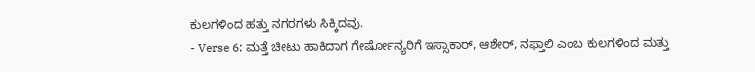ಕುಲಗಳಿಂದ ಹತ್ತು ನಗರಗಳು ಸಿಕ್ಕಿದವು.
- Verse 6: ಮತ್ತೆ ಚೀಟು ಹಾಕಿದಾಗ ಗೇರ್ಷೋನ್ಯರಿಗೆ ಇಸ್ಸಾಕಾರ್, ಆಶೇರ್, ನಫ್ತಾಲಿ ಎಂಬ ಕುಲಗಳಿಂದ ಮತ್ತು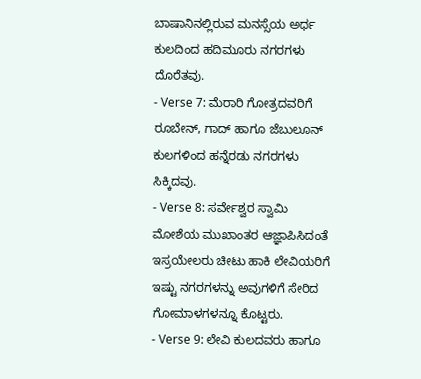ಬಾಷಾನಿನಲ್ಲಿರುವ ಮನಸ್ಸೆಯ ಅರ್ಧ ಕುಲದಿಂದ ಹದಿಮೂರು ನಗರಗಳು ದೊರೆತವು.
- Verse 7: ಮೆರಾರಿ ಗೋತ್ರದವರಿಗೆ ರೂಬೇನ್, ಗಾದ್ ಹಾಗೂ ಜೆಬುಲೂನ್ ಕುಲಗಳಿಂದ ಹನ್ನೆರಡು ನಗರಗಳು ಸಿಕ್ಕಿದವು.
- Verse 8: ಸರ್ವೇಶ್ವರ ಸ್ವಾಮಿ ಮೋಶೆಯ ಮುಖಾಂತರ ಆಜ್ಞಾಪಿಸಿದಂತೆ ಇಸ್ರಯೇಲರು ಚೀಟು ಹಾಕಿ ಲೇವಿಯರಿಗೆ ಇಷ್ಟು ನಗರಗಳನ್ನು ಅವುಗಳಿಗೆ ಸೇರಿದ ಗೋಮಾಳಗಳನ್ನೂ ಕೊಟ್ಟರು.
- Verse 9: ಲೇವಿ ಕುಲದವರು ಹಾಗೂ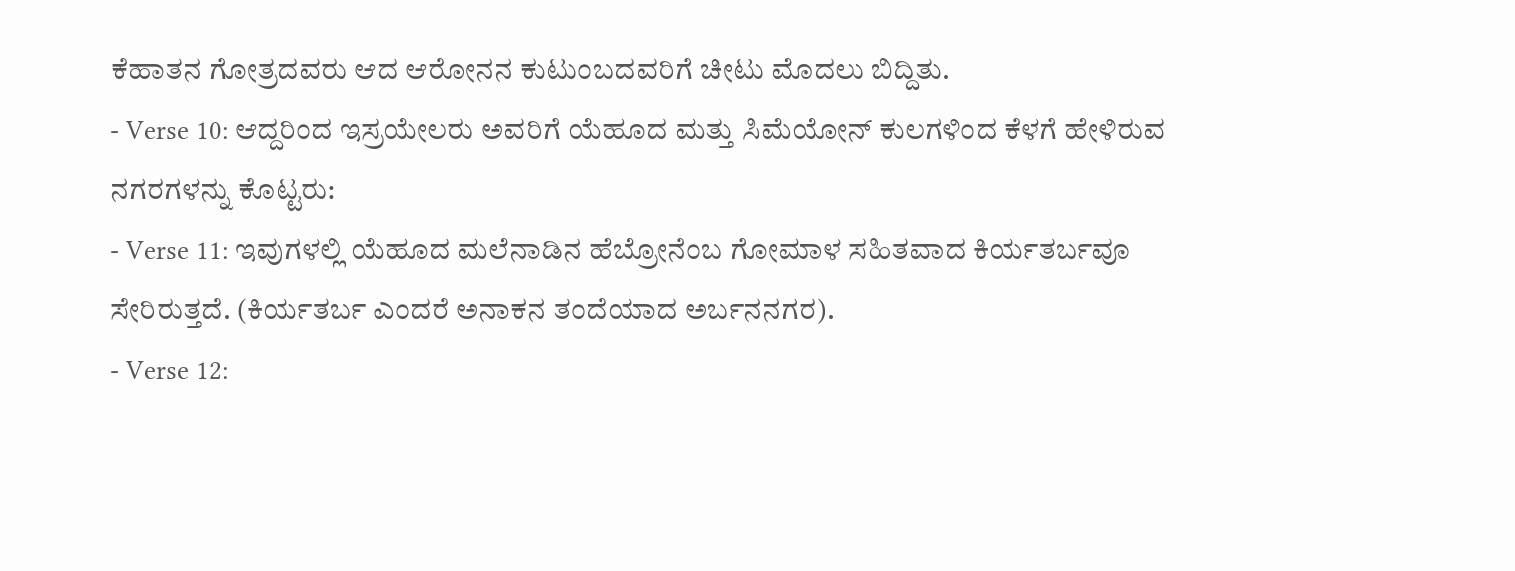ಕೆಹಾತನ ಗೋತ್ರದವರು ಆದ ಆರೋನನ ಕುಟುಂಬದವರಿಗೆ ಚೀಟು ಮೊದಲು ಬಿದ್ದಿತು.
- Verse 10: ಆದ್ದರಿಂದ ಇಸ್ರಯೇಲರು ಅವರಿಗೆ ಯೆಹೂದ ಮತ್ತು ಸಿಮೆಯೋನ್ ಕುಲಗಳಿಂದ ಕೆಳಗೆ ಹೇಳಿರುವ ನಗರಗಳನ್ನು ಕೊಟ್ಟರು:
- Verse 11: ಇವುಗಳಲ್ಲಿ ಯೆಹೂದ ಮಲೆನಾಡಿನ ಹೆಬ್ರೋನೆಂಬ ಗೋಮಾಳ ಸಹಿತವಾದ ಕಿರ್ಯತರ್ಬವೂ ಸೇರಿರುತ್ತದೆ. (ಕಿರ್ಯತರ್ಬ ಎಂದರೆ ಅನಾಕನ ತಂದೆಯಾದ ಅರ್ಬನನಗರ).
- Verse 12: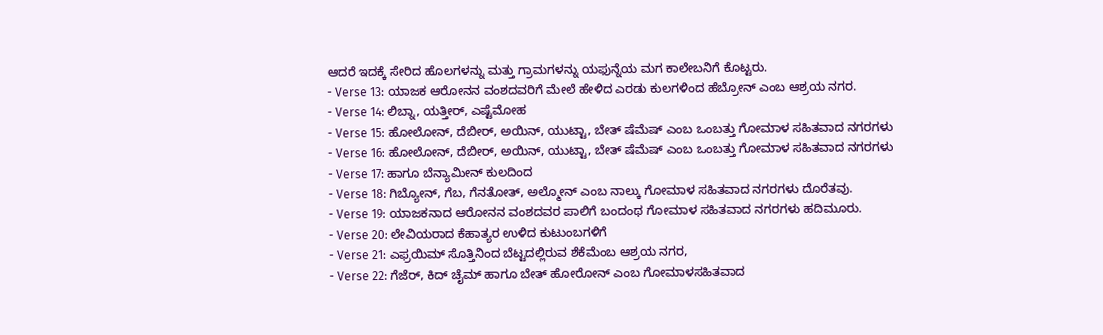ಆದರೆ ಇದಕ್ಕೆ ಸೇರಿದ ಹೊಲಗಳನ್ನು ಮತ್ತು ಗ್ರಾಮಗಳನ್ನು ಯಫುನ್ನೆಯ ಮಗ ಕಾಲೇಬನಿಗೆ ಕೊಟ್ಟರು.
- Verse 13: ಯಾಜಕ ಆರೋನನ ವಂಶದವರಿಗೆ ಮೇಲೆ ಹೇಳಿದ ಎರಡು ಕುಲಗಳಿಂದ ಹೆಬ್ರೋನ್ ಎಂಬ ಆಶ್ರಯ ನಗರ.
- Verse 14: ಲಿಬ್ನಾ, ಯತ್ತೀರ್, ಎಷ್ಟೆಮೋಹ
- Verse 15: ಹೋಲೋನ್, ದೆಬೀರ್, ಅಯಿನ್, ಯುಟ್ಟಾ, ಬೇತ್ ಷೆಮೆಷ್ ಎಂಬ ಒಂಬತ್ತು ಗೋಮಾಳ ಸಹಿತವಾದ ನಗರಗಳು
- Verse 16: ಹೋಲೋನ್, ದೆಬೀರ್, ಅಯಿನ್, ಯುಟ್ಟಾ, ಬೇತ್ ಷೆಮೆಷ್ ಎಂಬ ಒಂಬತ್ತು ಗೋಮಾಳ ಸಹಿತವಾದ ನಗರಗಳು
- Verse 17: ಹಾಗೂ ಬೆನ್ಯಾಮೀನ್ ಕುಲದಿಂದ
- Verse 18: ಗಿಬ್ಯೋನ್, ಗೆಬ, ಗೆನತೋತ್, ಅಲ್ಮೋನ್ ಎಂಬ ನಾಲ್ಕು ಗೋಮಾಳ ಸಹಿತವಾದ ನಗರಗಳು ದೊರೆತವು.
- Verse 19: ಯಾಜಕನಾದ ಆರೋನನ ವಂಶದವರ ಪಾಲಿಗೆ ಬಂದಂಥ ಗೋಮಾಳ ಸಹಿತವಾದ ನಗರಗಳು ಹದಿಮೂರು.
- Verse 20: ಲೇವಿಯರಾದ ಕೆಹಾತ್ಯರ ಉಳಿದ ಕುಟುಂಬಗಳಿಗೆ
- Verse 21: ಎಫ್ರಯಿಮ್ ಸೊತ್ತಿನಿಂದ ಬೆಟ್ಟದಲ್ಲಿರುವ ಶೆಕೆಮೆಂಬ ಆಶ್ರಯ ನಗರ,
- Verse 22: ಗೆಜೆರ್, ಕಿದ್ ಚೈಮ್ ಹಾಗೂ ಬೇತ್ ಹೋರೋನ್ ಎಂಬ ಗೋಮಾಳಸಹಿತವಾದ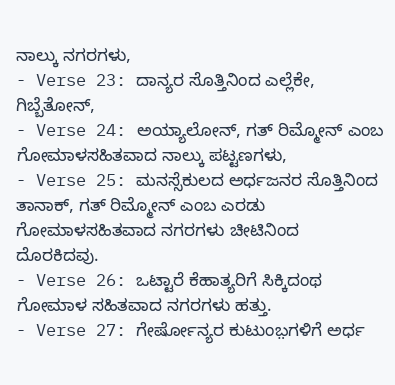ನಾಲ್ಕು ನಗರಗಳು,
- Verse 23: ದಾನ್ಯರ ಸೊತ್ತಿನಿಂದ ಎಲ್ಲೆಕೇ, ಗಿಬ್ಬೆತೋನ್,
- Verse 24: ಅಯ್ಯಾಲೋನ್, ಗತ್ ರಿಮ್ಮೋನ್ ಎಂಬ ಗೋಮಾಳಸಹಿತವಾದ ನಾಲ್ಕು ಪಟ್ಟಣಗಳು,
- Verse 25: ಮನಸ್ಸೆಕುಲದ ಅರ್ಧಜನರ ಸೊತ್ತಿನಿಂದ ತಾನಾಕ್, ಗತ್ ರಿಮ್ಮೋನ್ ಎಂಬ ಎರಡು ಗೋಮಾಳಸಹಿತವಾದ ನಗರಗಳು ಚೀಟಿನಿಂದ ದೊರಕಿದವು.
- Verse 26: ಒಟ್ಟಾರೆ ಕೆಹಾತ್ಯರಿಗೆ ಸಿಕ್ಕಿದಂಥ ಗೋಮಾಳ ಸಹಿತವಾದ ನಗರಗಳು ಹತ್ತು.
- Verse 27: ಗೇರ್ಷೋನ್ಯರ ಕುಟುಂಬ಼ಗಳಿಗೆ ಅರ್ಧ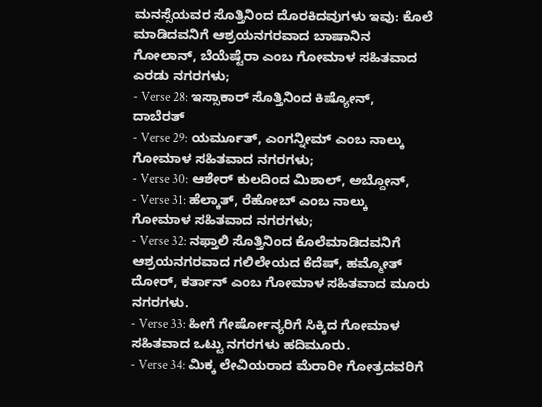ಮನಸ್ಸೆಯವರ ಸೊತ್ತಿನಿಂದ ದೊರಕಿದವುಗಳು ಇವು: ಕೊಲೆ ಮಾಡಿದವನಿಗೆ ಆಶ್ರಯನಗರವಾದ ಬಾಷಾನಿನ ಗೋಲಾನ್, ಬೆಯೆಷ್ಟೆರಾ ಎಂಬ ಗೋಮಾಳ ಸಹಿತವಾದ ಎರಡು ನಗರಗಳು;
- Verse 28: ಇಸ್ಸಾಕಾರ್ ಸೊತ್ತಿನಿಂದ ಕಿಷ್ಯೋನ್, ದಾಬೆರತ್
- Verse 29: ಯರ್ಮೂತ್, ಎಂಗನ್ನೀಮ್ ಎಂಬ ನಾಲ್ಕು ಗೋಮಾಳ ಸಹಿತವಾದ ನಗರಗಳು;
- Verse 30: ಆಶೇರ್ ಕುಲದಿಂದ ಮಿಶಾಲ್, ಅಬ್ದೋನ್,
- Verse 31: ಹೆಲ್ಕಾತ್, ರೆಹೋಬ್ ಎಂಬ ನಾಲ್ಕು ಗೋಮಾಳ ಸಹಿತವಾದ ನಗರಗಳು;
- Verse 32: ನಫ್ತಾಲಿ ಸೊತ್ತಿನಿಂದ ಕೊಲೆಮಾಡಿದವನಿಗೆ ಆಶ್ರಯನಗರವಾದ ಗಲಿಲೇಯದ ಕೆದೆಷ್, ಹಮ್ಮೋತ್ ದೋರ್, ಕರ್ತಾನ್ ಎಂಬ ಗೋಮಾಳ ಸಹಿತವಾದ ಮೂರು ನಗರಗಳು.
- Verse 33: ಹೀಗೆ ಗೇರ್ಷೋನ್ಯರಿಗೆ ಸಿಕ್ಕಿದ ಗೋಮಾಳ ಸಹಿತವಾದ ಒಟ್ಟು ನಗರಗಳು ಹದಿಮೂರು.
- Verse 34: ಮಿಕ್ಕ ಲೇವಿಯರಾದ ಮೆರಾರೀ ಗೋತ್ರದವರಿಗೆ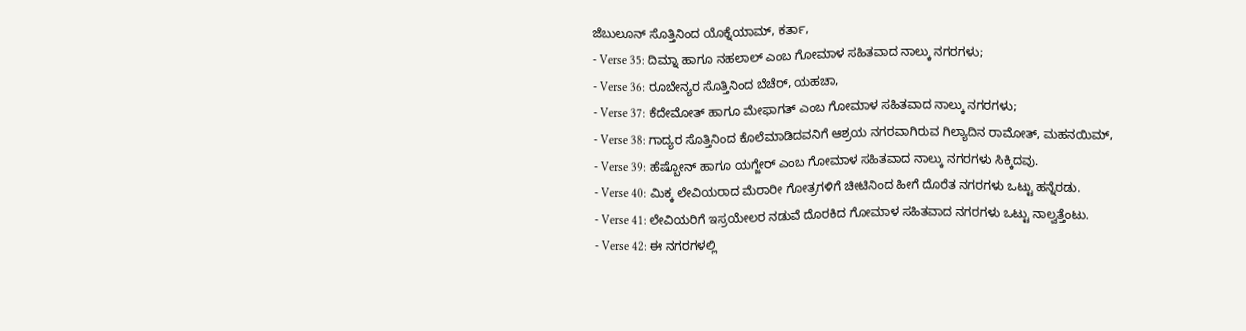ಜೆಬುಲೂನ್ ಸೊತ್ತಿನಿಂದ ಯೊಕ್ನೆಯಾಮ್, ಕರ್ತಾ,
- Verse 35: ದಿಮ್ನಾ ಹಾಗೂ ನಹಲಾಲ್ ಎಂಬ ಗೋಮಾಳ ಸಹಿತವಾದ ನಾಲ್ಕು ನಗರಗಳು;
- Verse 36: ರೂಬೇನ್ಯರ ಸೊತ್ತಿನಿಂದ ಬೆಚೆರ್, ಯಹಚಾ,
- Verse 37: ಕೆದೇಮೋತ್ ಹಾಗೂ ಮೇಫಾಗತ್ ಎಂಬ ಗೋಮಾಳ ಸಹಿತವಾದ ನಾಲ್ಕು ನಗರಗಳು;
- Verse 38: ಗಾದ್ಯರ ಸೊತ್ತಿನಿಂದ ಕೊಲೆಮಾಡಿದವನಿಗೆ ಆಶ್ರಯ ನಗರವಾಗಿರುವ ಗಿಲ್ಯಾದಿನ ರಾಮೋತ್, ಮಹನಯಿಮ್,
- Verse 39: ಹೆಷ್ಬೋನ್ ಹಾಗೂ ಯಗ್ಜೇರ್ ಎಂಬ ಗೋಮಾಳ ಸಹಿತವಾದ ನಾಲ್ಕು ನಗರಗಳು ಸಿಕ್ಕಿದವು.
- Verse 40: ಮಿಕ್ಕ ಲೇವಿಯರಾದ ಮೆರಾರೀ ಗೋತ್ರಗಳಿಗೆ ಚೀಟಿನಿಂದ ಹೀಗೆ ದೊರೆತ ನಗರಗಳು ಒಟ್ಟು ಹನ್ನೆರಡು.
- Verse 41: ಲೇವಿಯರಿಗೆ ಇಸ್ರಯೇಲರ ನಡುವೆ ದೊರಕಿದ ಗೋಮಾಳ ಸಹಿತವಾದ ನಗರಗಳು ಒಟ್ಟು ನಾಲ್ವತ್ತೆಂಟು.
- Verse 42: ಈ ನಗರಗಳಲ್ಲಿ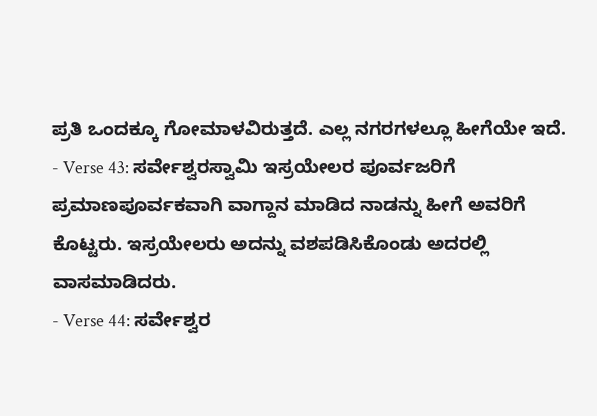ಪ್ರತಿ ಒಂದಕ್ಕೂ ಗೋಮಾಳವಿರುತ್ತದೆ. ಎಲ್ಲ ನಗರಗಳಲ್ಲೂ ಹೀಗೆಯೇ ಇದೆ.
- Verse 43: ಸರ್ವೇಶ್ವರಸ್ವಾಮಿ ಇಸ್ರಯೇಲರ ಪೂರ್ವಜರಿಗೆ ಪ್ರಮಾಣಪೂರ್ವಕವಾಗಿ ವಾಗ್ದಾನ ಮಾಡಿದ ನಾಡನ್ನು ಹೀಗೆ ಅವರಿಗೆ ಕೊಟ್ಟರು. ಇಸ್ರಯೇಲರು ಅದನ್ನು ವಶಪಡಿಸಿಕೊಂಡು ಅದರಲ್ಲಿ ವಾಸಮಾಡಿದರು.
- Verse 44: ಸರ್ವೇಶ್ವರ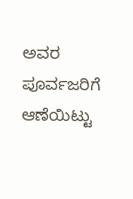ಅವರ ಪೂರ್ವಜರಿಗೆ ಆಣೆಯಿಟ್ಟು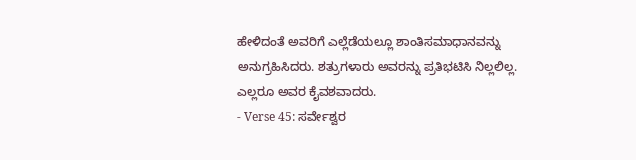ಹೇಳಿದಂತೆ ಅವರಿಗೆ ಎಲ್ಲೆಡೆಯಲ್ಲೂ ಶಾಂತಿಸಮಾಧಾನವನ್ನು ಅನುಗ್ರಹಿಸಿದರು. ಶತ್ರುಗಳಾರು ಅವರನ್ನು ಪ್ರತಿಭಟಿಸಿ ನಿಲ್ಲಲಿಲ್ಲ. ಎಲ್ಲರೂ ಅವರ ಕೈವಶವಾದರು.
- Verse 45: ಸರ್ವೇಶ್ವರ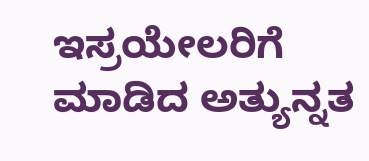ಇಸ್ರಯೇಲರಿಗೆ ಮಾಡಿದ ಅತ್ಯುನ್ನತ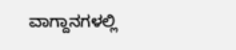ವಾಗ್ದಾನಗಳಲ್ಲಿ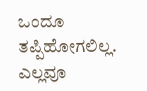ಒಂದೂ ತಪ್ಪಿಹೋಗಲಿಲ್ಲ. ಎಲ್ಲವೂ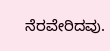ನೆರವೇರಿದವು.